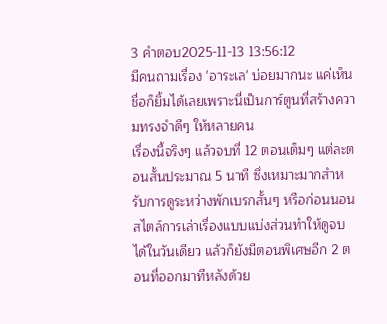3 คำตอบ2025-11-13 13:56:12
มีคนถามเรื่อง 'อาระเล' บ่อยมากนะ แค่เห็นชื่อก็ยิ้มได้เลยเพราะนี่เป็นการ์ตูนที่สร้างความทรงจำดีๆ ให้หลายคน
เรื่องนี้จริงๆ แล้วจบที่ 12 ตอนเต็มๆ แต่ละตอนสั้นประมาณ 5 นาที ซึ่งเหมาะมากสำหรับการดูระหว่างพักเบรกสั้นๆ หรือก่อนนอน สไตล์การเล่าเรื่องแบบแบ่งส่วนทำให้ดูจบได้ในวันเดียว แล้วก็ยังมีตอนพิเศษอีก 2 ตอนที่ออกมาทีหลังด้วย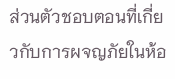ส่วนตัวชอบตอนที่เกี่ยวกับการผจญภัยในห้อ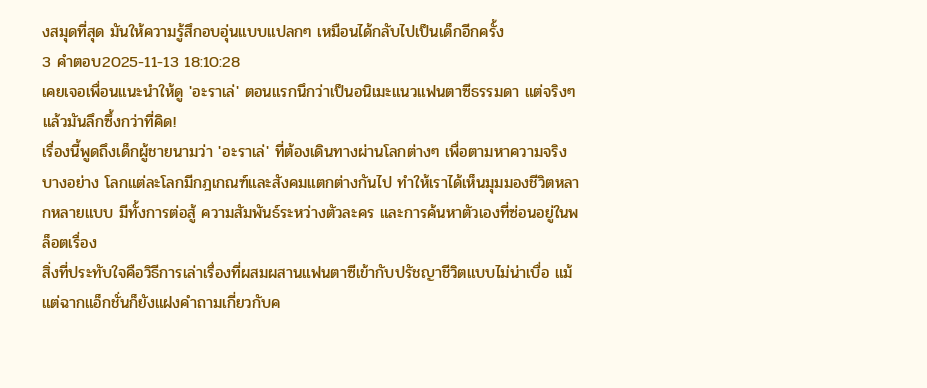งสมุดที่สุด มันให้ความรู้สึกอบอุ่นแบบแปลกๆ เหมือนได้กลับไปเป็นเด็กอีกครั้ง
3 คำตอบ2025-11-13 18:10:28
เคยเจอเพื่อนแนะนำให้ดู 'อะราเล่' ตอนแรกนึกว่าเป็นอนิเมะแนวแฟนตาซีธรรมดา แต่จริงๆ แล้วมันลึกซึ้งกว่าที่คิด!
เรื่องนี้พูดถึงเด็กผู้ชายนามว่า 'อะราเล่' ที่ต้องเดินทางผ่านโลกต่างๆ เพื่อตามหาความจริงบางอย่าง โลกแต่ละโลกมีกฎเกณฑ์และสังคมแตกต่างกันไป ทำให้เราได้เห็นมุมมองชีวิตหลากหลายแบบ มีทั้งการต่อสู้ ความสัมพันธ์ระหว่างตัวละคร และการค้นหาตัวเองที่ซ่อนอยู่ในพล็อตเรื่อง
สิ่งที่ประทับใจคือวิธีการเล่าเรื่องที่ผสมผสานแฟนตาซีเข้ากับปรัชญาชีวิตแบบไม่น่าเบื่อ แม้แต่ฉากแอ็กชั่นก็ยังแฝงคำถามเกี่ยวกับค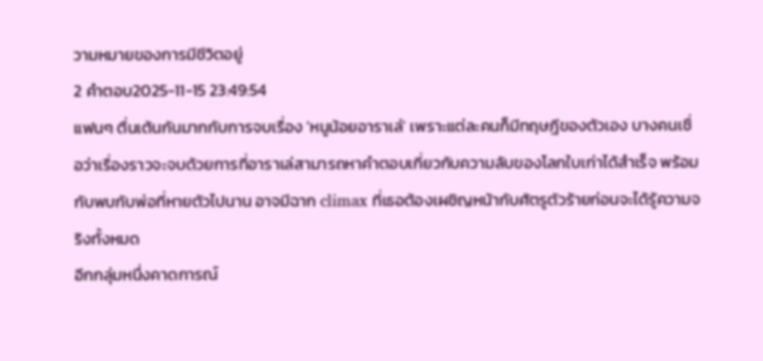วามหมายของการมีชีวิตอยู่
2 คำตอบ2025-11-15 23:49:54
แฟนๆ ตื่นเต้นกันมากกับการจบเรื่อง 'หนูน้อยอาราเล่' เพราะแต่ละคนก็มีทฤษฎีของตัวเอง บางคนเชื่อว่าเรื่องราวจะจบด้วยการที่อาราเล่สามารถหาคำตอบเกี่ยวกับความลับของโลกใบเก่าได้สำเร็จ พร้อมกับพบกับพ่อที่หายตัวไปนาน อาจมีฉาก climax ที่เธอต้องเผชิญหน้ากับศัตรูตัวร้ายก่อนจะได้รู้ความจริงทั้งหมด
อีกกลุ่มหนึ่งคาดการณ์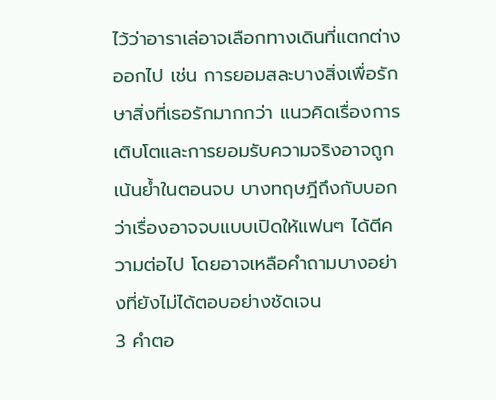ไว้ว่าอาราเล่อาจเลือกทางเดินที่แตกต่างออกไป เช่น การยอมสละบางสิ่งเพื่อรักษาสิ่งที่เธอรักมากกว่า แนวคิดเรื่องการเติบโตและการยอมรับความจริงอาจถูกเน้นย้ำในตอนจบ บางทฤษฎีถึงกับบอกว่าเรื่องอาจจบแบบเปิดให้แฟนๆ ได้ตีความต่อไป โดยอาจเหลือคำถามบางอย่างที่ยังไม่ได้ตอบอย่างชัดเจน
3 คำตอ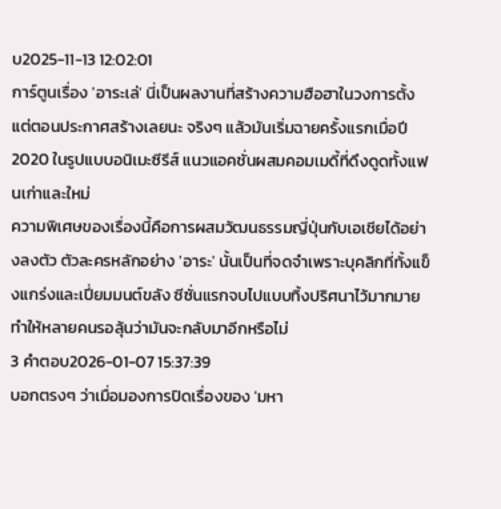บ2025-11-13 12:02:01
การ์ตูนเรื่อง 'อาระเล่' นี่เป็นผลงานที่สร้างความฮือฮาในวงการตั้งแต่ตอนประกาศสร้างเลยนะ จริงๆ แล้วมันเริ่มฉายครั้งแรกเมื่อปี 2020 ในรูปแบบอนิเมะซีรีส์ แนวแอคชั่นผสมคอมเมดี้ที่ดึงดูดทั้งแฟนเก่าและใหม่
ความพิเศษของเรื่องนี้คือการผสมวัฒนธรรมญี่ปุ่นกับเอเชียได้อย่างลงตัว ตัวละครหลักอย่าง 'อาระ' นั้นเป็นที่จดจำเพราะบุคลิกที่ทั้งแข็งแกร่งและเปี่ยมมนต์ขลัง ซีซั่นแรกจบไปแบบทิ้งปริศนาไว้มากมาย ทำให้หลายคนรอลุ้นว่ามันจะกลับมาอีกหรือไม่
3 คำตอบ2026-01-07 15:37:39
บอกตรงๆ ว่าเมื่อมองการปิดเรื่องของ 'มหา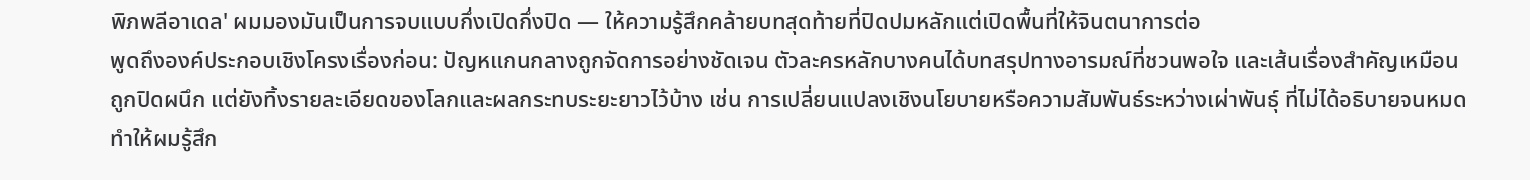พิภพลีอาเดล' ผมมองมันเป็นการจบแบบกึ่งเปิดกึ่งปิด — ให้ความรู้สึกคล้ายบทสุดท้ายที่ปิดปมหลักแต่เปิดพื้นที่ให้จินตนาการต่อ
พูดถึงองค์ประกอบเชิงโครงเรื่องก่อน: ปัญหแกนกลางถูกจัดการอย่างชัดเจน ตัวละครหลักบางคนได้บทสรุปทางอารมณ์ที่ชวนพอใจ และเส้นเรื่องสำคัญเหมือนถูกปิดผนึก แต่ยังทิ้งรายละเอียดของโลกและผลกระทบระยะยาวไว้บ้าง เช่น การเปลี่ยนแปลงเชิงนโยบายหรือความสัมพันธ์ระหว่างเผ่าพันธุ์ ที่ไม่ได้อธิบายจนหมด ทำให้ผมรู้สึก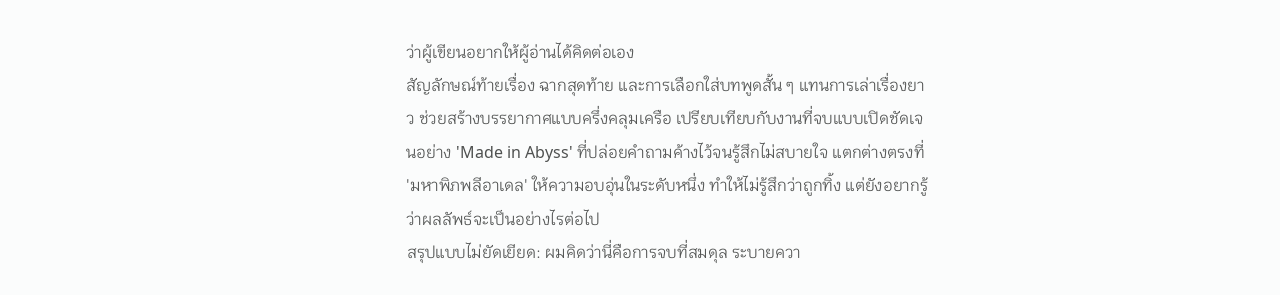ว่าผู้เขียนอยากให้ผู้อ่านได้คิดต่อเอง
สัญลักษณ์ท้ายเรื่อง ฉากสุดท้าย และการเลือกใส่บทพูดสั้น ๆ แทนการเล่าเรื่องยาว ช่วยสร้างบรรยากาศแบบครึ่งคลุมเครือ เปรียบเทียบกับงานที่จบแบบเปิดชัดเจนอย่าง 'Made in Abyss' ที่ปล่อยคำถามค้างไว้จนรู้สึกไม่สบายใจ แตกต่างตรงที่ 'มหาพิภพลีอาเดล' ให้ความอบอุ่นในระดับหนึ่ง ทำให้ไม่รู้สึกว่าถูกทิ้ง แต่ยังอยากรู้ว่าผลลัพธ์จะเป็นอย่างไรต่อไป
สรุปแบบไม่ยัดเยียด: ผมคิดว่านี่คือการจบที่สมดุล ระบายควา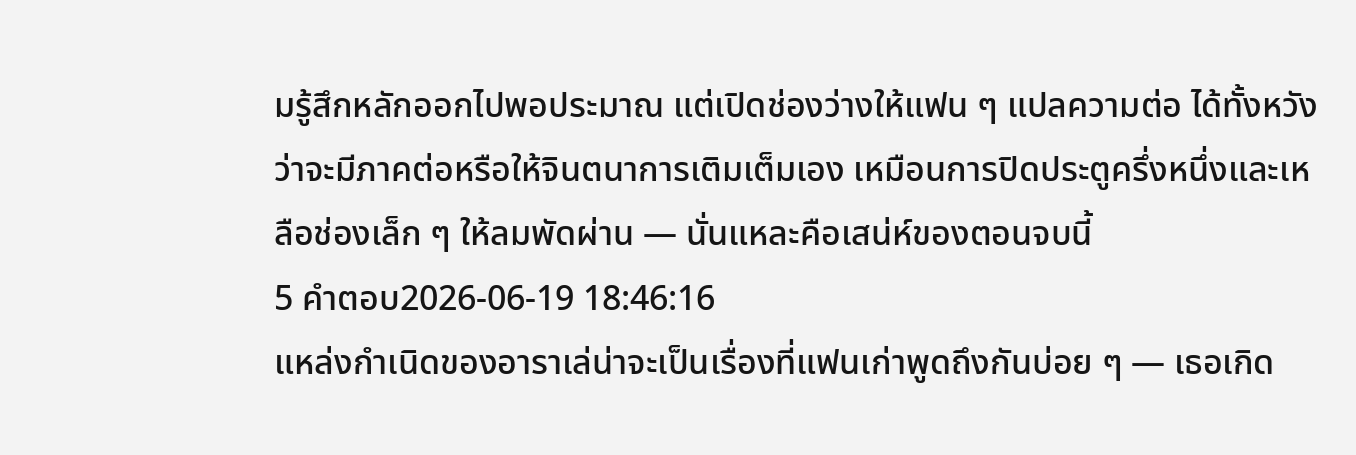มรู้สึกหลักออกไปพอประมาณ แต่เปิดช่องว่างให้แฟน ๆ แปลความต่อ ได้ทั้งหวังว่าจะมีภาคต่อหรือให้จินตนาการเติมเต็มเอง เหมือนการปิดประตูครึ่งหนึ่งและเหลือช่องเล็ก ๆ ให้ลมพัดผ่าน — นั่นแหละคือเสน่ห์ของตอนจบนี้
5 คำตอบ2026-06-19 18:46:16
แหล่งกำเนิดของอาราเล่น่าจะเป็นเรื่องที่แฟนเก่าพูดถึงกันบ่อย ๆ — เธอเกิด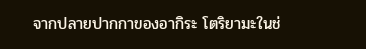จากปลายปากกาของอากิระ โตริยามะในช่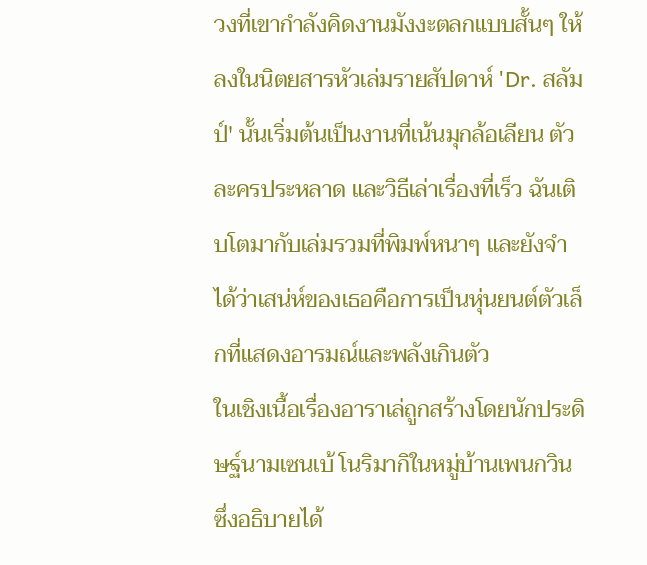วงที่เขากำลังคิดงานมังงะตลกแบบสั้นๆ ให้ลงในนิตยสารหัวเล่มรายสัปดาห์ 'Dr. สลัมป์' นั้นเริ่มต้นเป็นงานที่เน้นมุกล้อเลียน ตัวละครประหลาด และวิธีเล่าเรื่องที่เร็ว ฉันเติบโตมากับเล่มรวมที่พิมพ์หนาๆ และยังจำได้ว่าเสน่ห์ของเธอคือการเป็นหุ่นยนต์ตัวเล็กที่แสดงอารมณ์และพลังเกินตัว
ในเชิงเนื้อเรื่องอาราเล่ถูกสร้างโดยนักประดิษฐ์นามเซนเบ้ โนริมากิในหมู่บ้านเพนกวิน ซึ่งอธิบายได้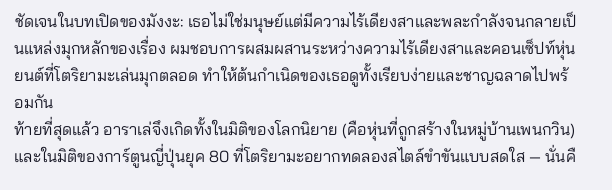ชัดเจนในบทเปิดของมังงะ: เธอไม่ใช่มนุษย์แต่มีความไร้เดียงสาและพละกำลังจนกลายเป็นแหล่งมุกหลักของเรื่อง ผมชอบการผสมผสานระหว่างความไร้เดียงสาและคอนเซ็ปท์หุ่นยนต์ที่โตริยามะเล่นมุกตลอด ทำให้ต้นกำเนิดของเธอดูทั้งเรียบง่ายและชาญฉลาดไปพร้อมกัน
ท้ายที่สุดแล้ว อาราเล่จึงเกิดทั้งในมิติของโลกนิยาย (คือหุ่นที่ถูกสร้างในหมู่บ้านเพนกวิน) และในมิติของการ์ตูนญี่ปุ่นยุค 80 ที่โตริยามะอยากทดลองสไตล์ขำขันแบบสดใส — นั่นคื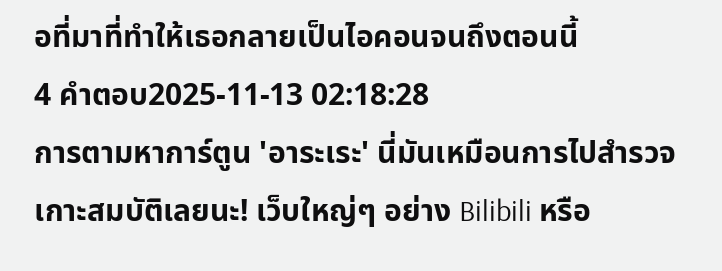อที่มาที่ทำให้เธอกลายเป็นไอคอนจนถึงตอนนี้
4 คำตอบ2025-11-13 02:18:28
การตามหาการ์ตูน 'อาระเระ' นี่มันเหมือนการไปสำรวจเกาะสมบัติเลยนะ! เว็บใหญ่ๆ อย่าง Bilibili หรือ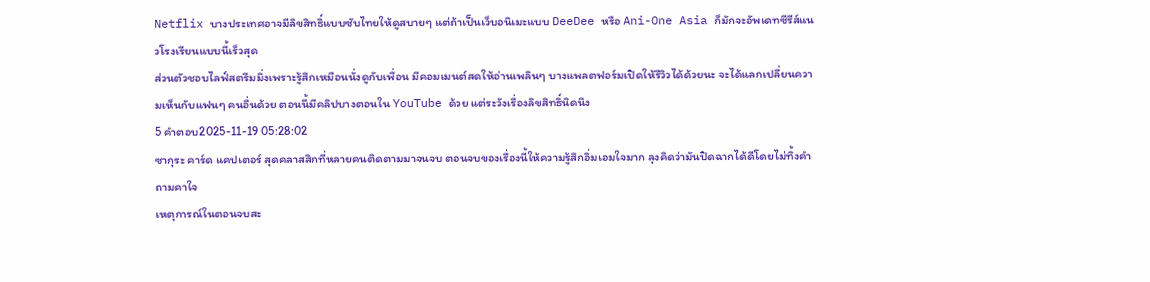Netflix บางประเทศอาจมีลิขสิทธิ์แบบซับไทยให้ดูสบายๆ แต่ถ้าเป็นเว็บอนิเมะแบบ DeeDee หรือ Ani-One Asia ก็มักจะอัพเดทซีรีส์แนวโรงเรียนแบบนี้เร็วสุด
ส่วนตัวชอบไลฟ์สตรีมมิ่งเพราะรู้สึกเหมือนนั่งดูกับเพื่อน มีคอมเมนต์สดให้อ่านเพลินๆ บางแพลตฟอร์มเปิดให้รีวิวได้ด้วยนะ จะได้แลกเปลี่ยนความเห็นกับแฟนๆ คนอื่นด้วย ตอนนี้มีคลิปบางตอนใน YouTube ด้วย แต่ระวังเรื่องลิขสิทธิ์นิดนึง
5 คำตอบ2025-11-19 05:28:02
ซากุระ คาร์ด แคปเตอร์ สุดคลาสสิกที่หลายคนติดตามมาจนจบ ตอนจบของเรื่องนี้ให้ความรู้สึกอิ่มเอมใจมาก ลุงคิดว่ามันปิดฉากได้ดีโดยไม่ทิ้งคำถามคาใจ
เหตุการณ์ในตอนจบสะ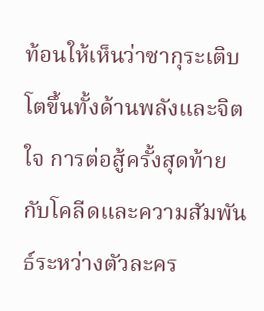ท้อนให้เห็นว่าซากุระเติบโตขึ้นทั้งด้านพลังและจิตใจ การต่อสู้ครั้งสุดท้ายกับโคลีดและความสัมพันธ์ระหว่างตัวละคร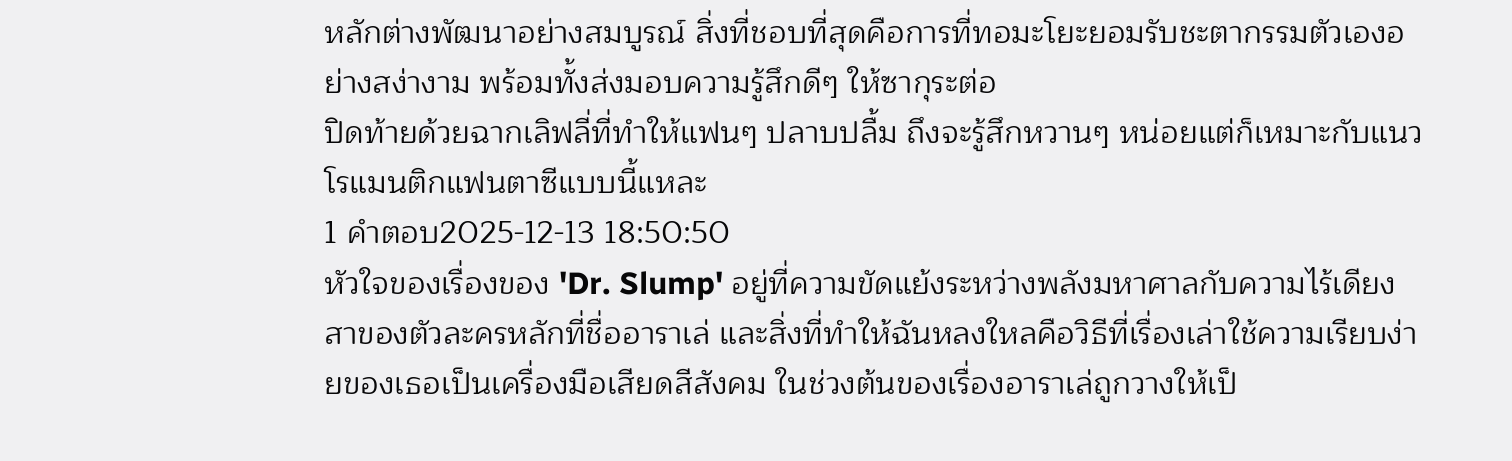หลักต่างพัฒนาอย่างสมบูรณ์ สิ่งที่ชอบที่สุดคือการที่ทอมะโยะยอมรับชะตากรรมตัวเองอย่างสง่างาม พร้อมทั้งส่งมอบความรู้สึกดีๆ ให้ซากุระต่อ
ปิดท้ายด้วยฉากเลิฟลี่ที่ทำให้แฟนๆ ปลาบปลื้ม ถึงจะรู้สึกหวานๆ หน่อยแต่ก็เหมาะกับแนวโรแมนติกแฟนตาซีแบบนี้แหละ
1 คำตอบ2025-12-13 18:50:50
หัวใจของเรื่องของ 'Dr. Slump' อยู่ที่ความขัดแย้งระหว่างพลังมหาศาลกับความไร้เดียงสาของตัวละครหลักที่ชื่ออาราเล่ และสิ่งที่ทำให้ฉันหลงใหลคือวิธีที่เรื่องเล่าใช้ความเรียบง่ายของเธอเป็นเครื่องมือเสียดสีสังคม ในช่วงต้นของเรื่องอาราเล่ถูกวางให้เป็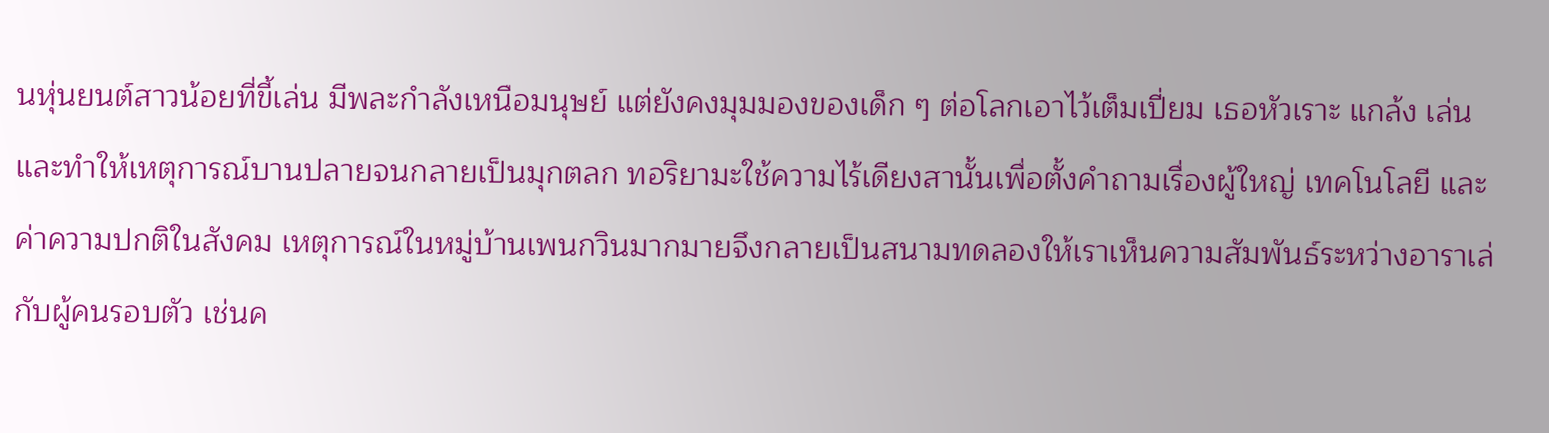นหุ่นยนต์สาวน้อยที่ขี้เล่น มีพละกำลังเหนือมนุษย์ แต่ยังคงมุมมองของเด็ก ๆ ต่อโลกเอาไว้เต็มเปี่ยม เธอหัวเราะ แกล้ง เล่น และทำให้เหตุการณ์บานปลายจนกลายเป็นมุกตลก ทอริยามะใช้ความไร้เดียงสานั้นเพื่อตั้งคำถามเรื่องผู้ใหญ่ เทคโนโลยี และค่าความปกติในสังคม เหตุการณ์ในหมู่บ้านเพนกวินมากมายจึงกลายเป็นสนามทดลองให้เราเห็นความสัมพันธ์ระหว่างอาราเล่กับผู้คนรอบตัว เช่นค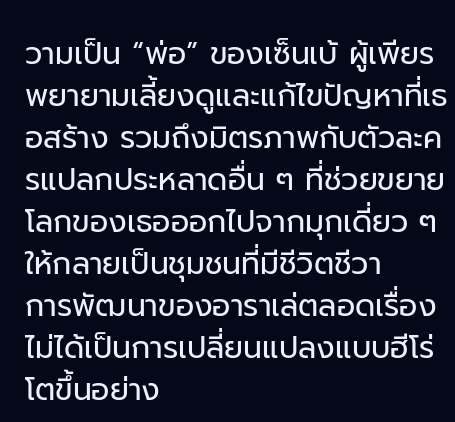วามเป็น “พ่อ” ของเซ็นเบ้ ผู้เพียรพยายามเลี้ยงดูและแก้ไขปัญหาที่เธอสร้าง รวมถึงมิตรภาพกับตัวละครแปลกประหลาดอื่น ๆ ที่ช่วยขยายโลกของเธอออกไปจากมุกเดี่ยว ๆ ให้กลายเป็นชุมชนที่มีชีวิตชีวา
การพัฒนาของอาราเล่ตลอดเรื่องไม่ได้เป็นการเปลี่ยนแปลงแบบฮีโร่โตขึ้นอย่าง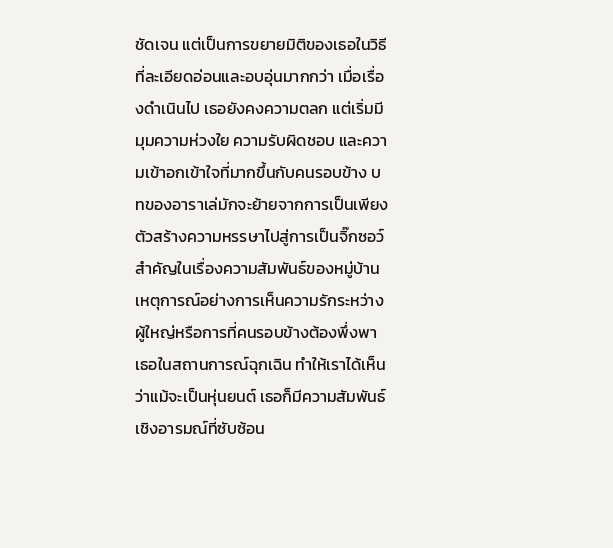ชัดเจน แต่เป็นการขยายมิติของเธอในวิธีที่ละเอียดอ่อนและอบอุ่นมากกว่า เมื่อเรื่องดำเนินไป เธอยังคงความตลก แต่เริ่มมีมุมความห่วงใย ความรับผิดชอบ และความเข้าอกเข้าใจที่มากขึ้นกับคนรอบข้าง บทของอาราเล่มักจะย้ายจากการเป็นเพียงตัวสร้างความหรรษาไปสู่การเป็นจิ๊กซอว์สำคัญในเรื่องความสัมพันธ์ของหมู่บ้าน เหตุการณ์อย่างการเห็นความรักระหว่างผู้ใหญ่หรือการที่คนรอบข้างต้องพึ่งพาเธอในสถานการณ์ฉุกเฉิน ทำให้เราได้เห็นว่าแม้จะเป็นหุ่นยนต์ เธอก็มีความสัมพันธ์เชิงอารมณ์ที่ซับซ้อน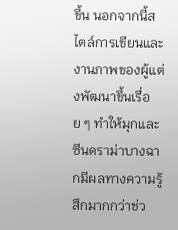ขึ้น นอกจากนี้สไตล์การเขียนและงานภาพของผู้แต่งพัฒนาขึ้นเรื่อย ๆ ทำให้มุกและซีนดราม่าบางฉากมีผลทางความรู้สึกมากกว่าช่ว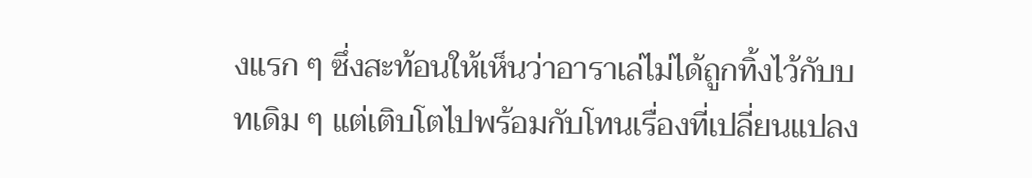งแรก ๆ ซึ่งสะท้อนให้เห็นว่าอาราเล่ไม่ได้ถูกทิ้งไว้กับบทเดิม ๆ แต่เติบโตไปพร้อมกับโทนเรื่องที่เปลี่ยนแปลง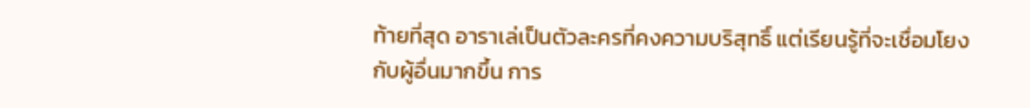ท้ายที่สุด อาราเล่เป็นตัวละครที่คงความบริสุทธิ์ แต่เรียนรู้ที่จะเชื่อมโยงกับผู้อื่นมากขึ้น การ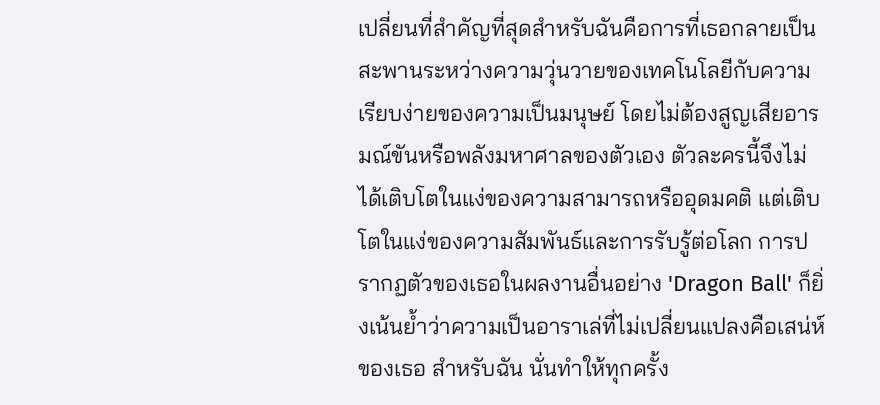เปลี่ยนที่สำคัญที่สุดสำหรับฉันคือการที่เธอกลายเป็นสะพานระหว่างความวุ่นวายของเทคโนโลยีกับความเรียบง่ายของความเป็นมนุษย์ โดยไม่ต้องสูญเสียอารมณ์ขันหรือพลังมหาศาลของตัวเอง ตัวละครนี้จึงไม่ได้เติบโตในแง่ของความสามารถหรืออุดมคติ แต่เติบโตในแง่ของความสัมพันธ์และการรับรู้ต่อโลก การปรากฏตัวของเธอในผลงานอื่นอย่าง 'Dragon Ball' ก็ยิ่งเน้นย้ำว่าความเป็นอาราเล่ที่ไม่เปลี่ยนแปลงคือเสน่ห์ของเธอ สำหรับฉัน นั่นทำให้ทุกครั้ง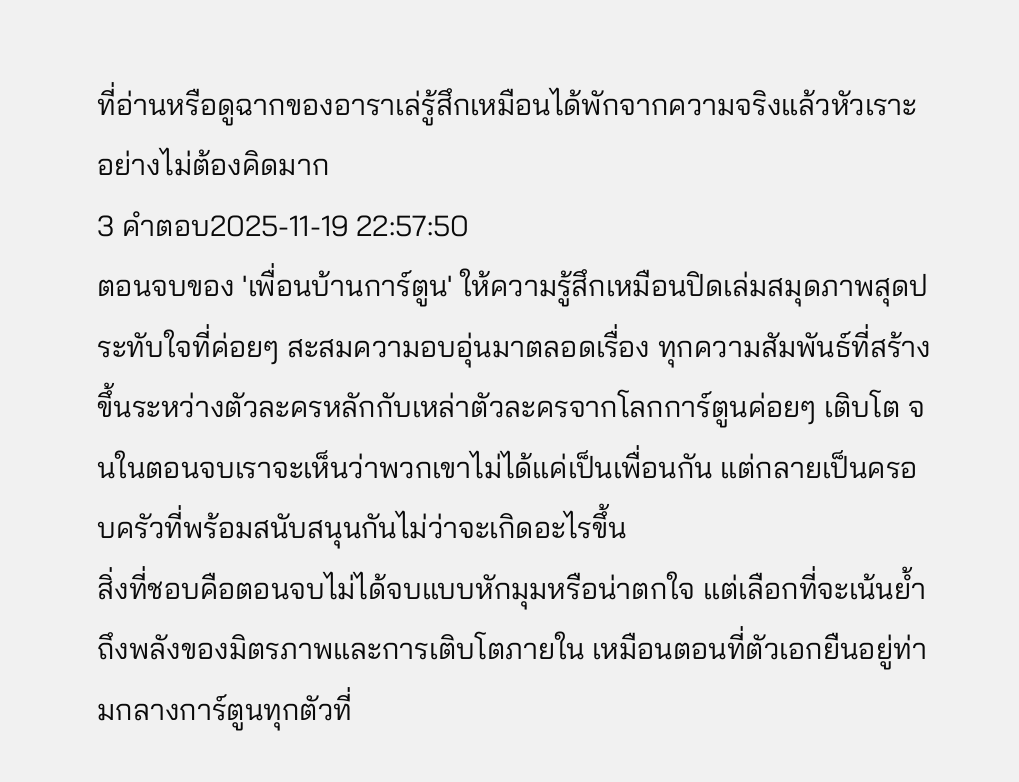ที่อ่านหรือดูฉากของอาราเล่รู้สึกเหมือนได้พักจากความจริงแล้วหัวเราะอย่างไม่ต้องคิดมาก
3 คำตอบ2025-11-19 22:57:50
ตอนจบของ 'เพื่อนบ้านการ์ตูน' ให้ความรู้สึกเหมือนปิดเล่มสมุดภาพสุดประทับใจที่ค่อยๆ สะสมความอบอุ่นมาตลอดเรื่อง ทุกความสัมพันธ์ที่สร้างขึ้นระหว่างตัวละครหลักกับเหล่าตัวละครจากโลกการ์ตูนค่อยๆ เติบโต จนในตอนจบเราจะเห็นว่าพวกเขาไม่ได้แค่เป็นเพื่อนกัน แต่กลายเป็นครอบครัวที่พร้อมสนับสนุนกันไม่ว่าจะเกิดอะไรขึ้น
สิ่งที่ชอบคือตอนจบไม่ได้จบแบบหักมุมหรือน่าตกใจ แต่เลือกที่จะเน้นย้ำถึงพลังของมิตรภาพและการเติบโตภายใน เหมือนตอนที่ตัวเอกยืนอยู่ท่ามกลางการ์ตูนทุกตัวที่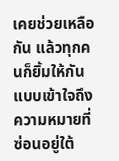เคยช่วยเหลือกัน แล้วทุกคนก็ยิ้มให้กันแบบเข้าใจถึงความหมายที่ซ่อนอยู่ใต้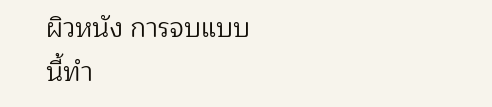ผิวหนัง การจบแบบนี้ทำ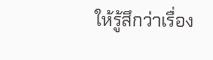ให้รู้สึกว่าเรื่อง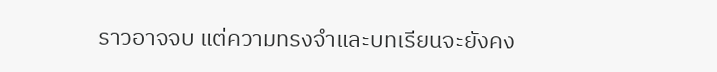ราวอาจจบ แต่ความทรงจำและบทเรียนจะยังคง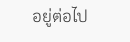อยู่ต่อไป